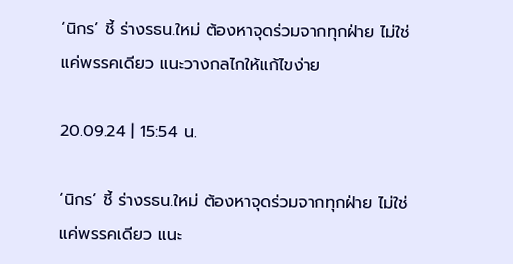‘นิกร’ ชี้ ร่างรธน.ใหม่ ต้องหาจุดร่วมจากทุกฝ่าย ไม่ใช่แค่พรรคเดียว แนะวางกลไกให้แก้ไขง่าย

20.09.24 | 15:54 น.

‘นิกร’ ชี้ ร่างรธน.ใหม่ ต้องหาจุดร่วมจากทุกฝ่าย ไม่ใช่แค่พรรคเดียว แนะ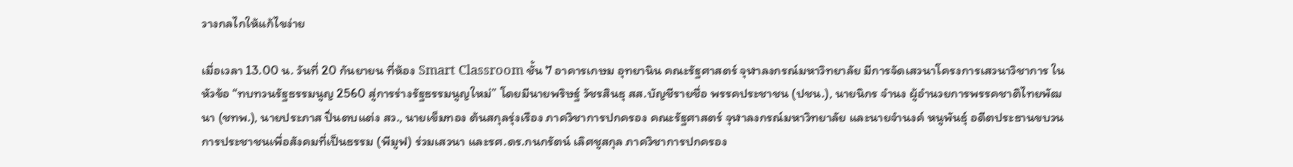วางกลไกให้แก้ไขง่าย

เมื่อเวลา 13.00 น. วันที่ 20 กันยายน ที่ห้อง Smart Classroom ชั้น 7 อาคารเกษม อุทยานิน คณะรัฐศาสตร์ จุฬาลงกรณ์มหาวิทยาลัย มีการจัดเสวนาโครงการเสวนาวิชาการ ในหัวข้อ “ทบทวนรัฐธรรมนูญ 2560 สู่การร่างรัฐธรรมนูญใหม่” โดยมีนายพริษฐ์ วัชรสินธุ สส.บัญชีรายชื่อ พรรคประชาชน (ปชน.), นายนิกร จำนง ผู้อำนวยการพรรคชาติไทยพัฒนา (ชทพ.), นายประภาส ปิ่นตบแต่ง สว., นายเข็มทอง ต้นสกุลรุ่งเรือง ภาควิชาการปกครอง คณะรัฐศาสตร์ จุฬาลงกรณ์มหาวิทยาลัย และนายจำนงค์ หนูพันธ์ุ อดีตประธานขบวนการประชาชนเพื่อสังคมที่เป็นธรรม (พีมูฟ) ร่วมเสวนา และรศ.ดร.กนกรัตน์ เลิศชูสกุล ภาควิชาการปกครอง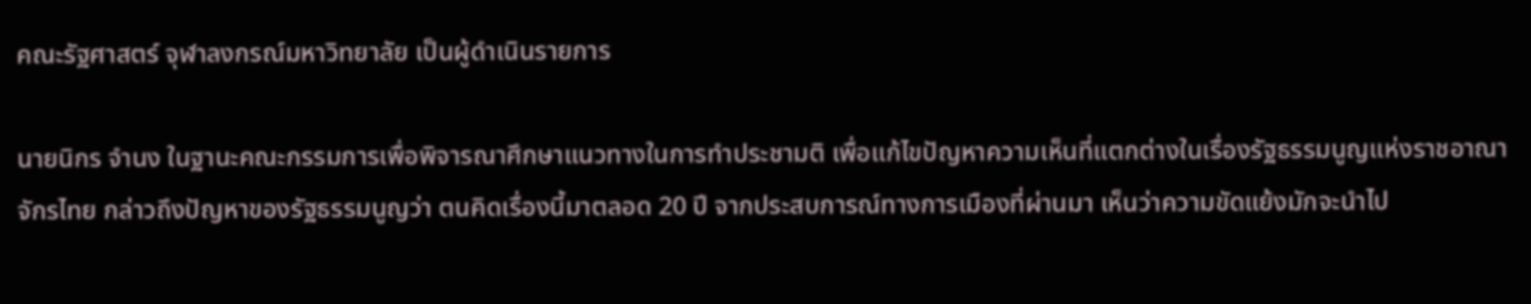คณะรัฐศาสตร์ จุฬาลงกรณ์มหาวิทยาลัย เป็นผู้ดำเนินรายการ

นายนิกร จำนง ในฐานะคณะกรรมการเพื่อพิจารณาศึกษาแนวทางในการทำประชามติ เพื่อแก้ไขปัญหาความเห็นที่แตกต่างในเรื่องรัฐธรรมนูญแห่งราชอาณาจักรไทย กล่าวถึงปัญหาของรัฐธรรมนูญว่า ตนคิดเรื่องนี้มาตลอด 20 ปี จากประสบการณ์ทางการเมืองที่ผ่านมา เห็นว่าความขัดแย้งมักจะนำไป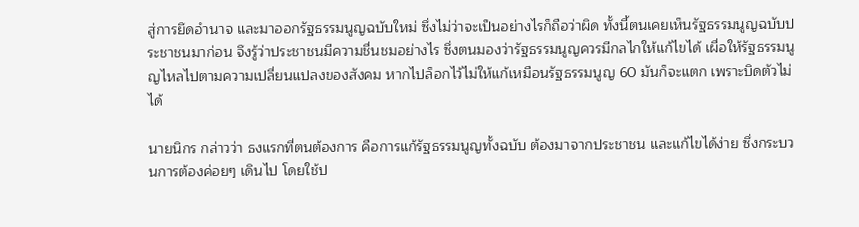สู่การยึดอำนาจ และมาออกรัฐธรรมนูญฉบับใหม่ ซึ่งไม่ว่าจะเป็นอย่างไรก็ถือว่าผิด ทั้งนี้ตนเคยเห็นรัฐธรรมนูญฉบับประชาชนมาก่อน จึงรู้ว่าประชาชนมีความชื่นชมอย่างไร ซึ่งตนมองว่ารัฐธรรมนูญควรมีกลไกให้แก้ไขได้ เผื่อให้รัฐธรรมนูญไหลไปตามความเปลี่ยนแปลงของสังคม หากไปล็อกไว้ไม่ให้แก้เหมือนรัฐธรรมนูญ 60 มันก็จะแตก เพราะบิดตัวไม่ได้

นายนิกร กล่าวว่า ธงแรกที่ตนต้องการ คือการแก้รัฐธรรมนูญทั้งฉบับ ต้องมาจากประชาชน และแก้ไขได้ง่าย ซึ่งกระบวนการต้องค่อยๆ เดินไป โดยใช้ป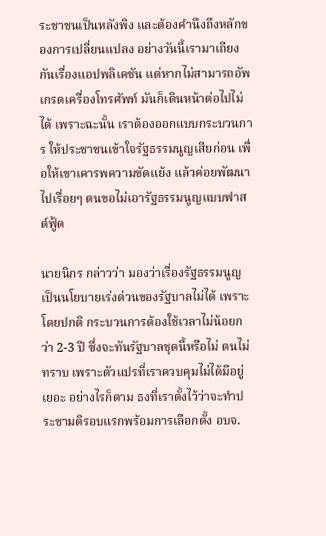ระชาชนเป็นหลังพิง และต้องคำนึงถึงหลักของการเปลี่ยนแปลง อย่างวันนี้เรามาเถียงกันเรื่องแอปพลิเคชัน แต่หากไม่สามารถอัพเกรดเครื่องโทรศัพท์ มันก็เดินหน้าต่อไปไม่ได้ เพราะฉะนั้น เราต้องออกแบบกระบวนการ ให้ประชาชนเข้าใจรัฐธรรมนูญเสียก่อน เพื่อให้เขาเคารพความขัดแย้ง แล้วค่อยพัฒนาไปเรื่อยๆ ตนขอไม่เอารัฐธรรมนูญแบบฟาสต์ฟู้ด

นายนิกร กล่าวว่า มองว่าเรื่องรัฐธรรมนูญ เป็นนโยบายเร่งด่วนของรัฐบาลไม่ได้ เพราะโดยปกติ กระบวนการต้องใช้เวลาไม่น้อยกว่า 2-3 ปี ซึ่งจะทันรัฐบาลชุดนี้หรือไม่ ตนไม่ทราบ เพราะตัวแปรที่เราควบคุมไม่ได้มีอยู่เยอะ อย่างไรก็ตาม ธงที่เราตั้งไว้ว่าจะทำประชามติรอบแรกพร้อมการเลือกตั้ง อบจ.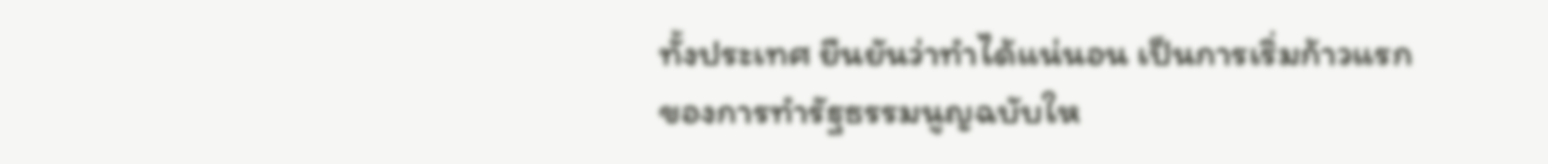ทั้งประเทศ ยืนยันว่าทำได้แน่นอน เป็นการเริ่มก้าวแรกของการทำรัฐธรรมนูญฉบับให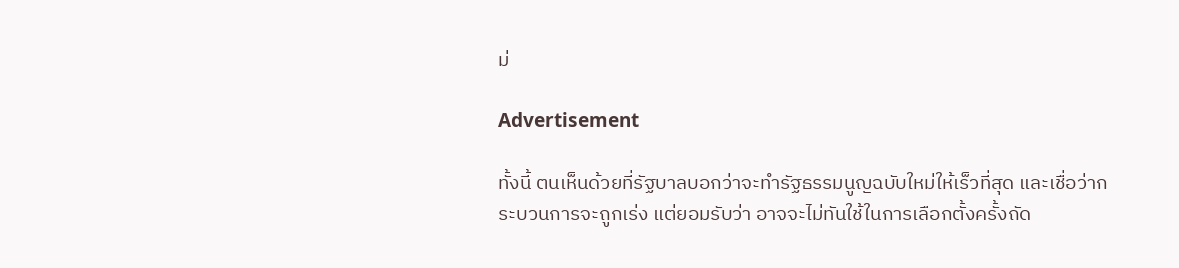ม่

Advertisement

ทั้งนี้ ตนเห็นด้วยที่รัฐบาลบอกว่าจะทำรัฐธรรมนูญฉบับใหม่ให้เร็วที่สุด และเชื่อว่ากระบวนการจะถูกเร่ง แต่ยอมรับว่า อาจจะไม่ทันใช้ในการเลือกตั้งครั้งถัด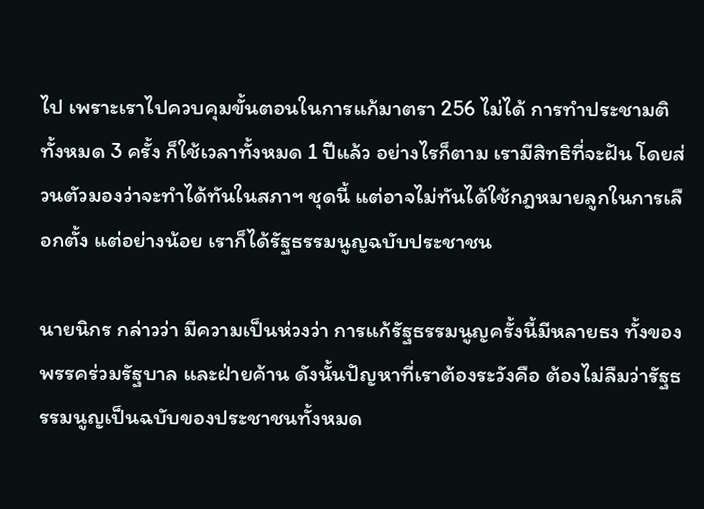ไป เพราะเราไปควบคุมขั้นตอนในการแก้มาตรา 256 ไม่ได้ การทำประชามติทั้งหมด 3 ครั้ง ก็ใช้เวลาทั้งหมด 1 ปีแล้ว อย่างไรก็ตาม เรามีสิทธิที่จะฝัน โดยส่วนตัวมองว่าจะทำได้ทันในสภาฯ ชุดนี้ แต่อาจไม่ทันได้ใช้กฎหมายลูกในการเลือกตั้ง แต่อย่างน้อย เราก็ได้รัฐธรรมนูญฉบับประชาชน

นายนิกร กล่าวว่า มีความเป็นห่วงว่า การแก้รัฐธรรมนูญครั้งนี้มีหลายธง ทั้งของพรรคร่วมรัฐบาล และฝ่ายค้าน ดังนั้นปัญหาที่เราต้องระวังคือ ต้องไม่ลืมว่ารัฐธรรมนูญเป็นฉบับของประชาชนทั้งหมด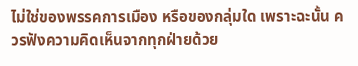ไม่ใช่ของพรรคการเมือง หรือของกลุ่มใด เพราะฉะนั้น ควรฟังความคิดเห็นจากทุกฝ่ายด้วย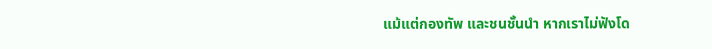แม้แต่กองทัพ และชนชั้นนำ หากเราไม่ฟังโด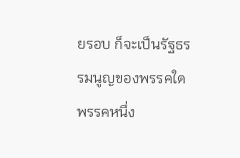ยรอบ ก็จะเป็นรัฐธรรมนูญของพรรคใดพรรคหนึ่ง